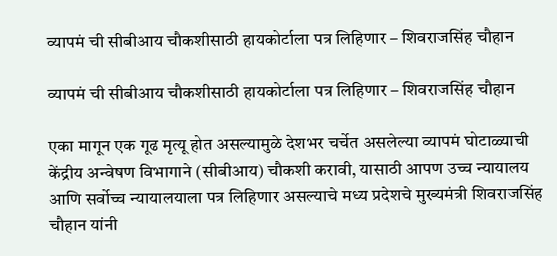व्यापमं ची सीबीआय चौकशीसाठी हायकोर्टाला पत्र लिहिणार – शिवराजसिंह चौहान

व्यापमं ची सीबीआय चौकशीसाठी हायकोर्टाला पत्र लिहिणार – शिवराजसिंह चौहान

एका मागून एक गूढ मृत्यू होत असल्यामुळे देशभर चर्चेत असलेल्या व्यापमं घोटाळ्याची केंद्रीय अन्वेषण विभागाने (सीबीआय) चौकशी करावी, यासाठी आपण उच्च न्यायालय आणि सर्वोच्च न्यायालयाला पत्र लिहिणार असल्याचे मध्य प्रदेशचे मुख्यमंत्री शिवराजसिंह चौहान यांनी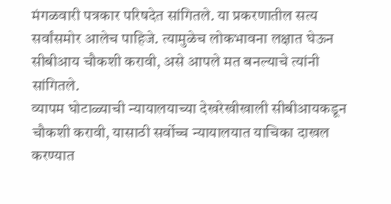मंगळवारी पत्रकार परिषदेत सांगितले. या प्रकरणातील सत्य सर्वांसमोर आलेच पाहिजे. त्यामुळेच लोकभावना लक्षात घेऊन सीबीआय चौकशी करावी, असे आपले मत बनल्याचे त्यांनी सांगितले.
व्यापम घोटाळ्याची न्यायालयाच्या देखरेखीखाली सीबीआयकडून चौकशी करावी, यासाठी सर्वोच्च न्यायालयात याचिका दाखल करण्यात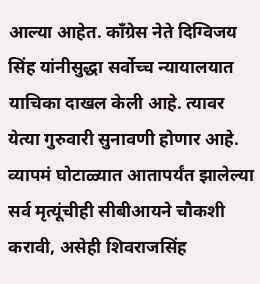आल्या आहेत. कॉंग्रेस नेते दिग्विजय सिंह यांनीसुद्धा सर्वोच्च न्यायालयात याचिका दाखल केली आहे. त्यावर येत्या गुरुवारी सुनावणी होणार आहे.
व्यापमं घोटाळ्यात आतापर्यंत झालेल्या सर्व मृत्यूंचीही सीबीआयने चौकशी करावी, असेही शिवराजसिंह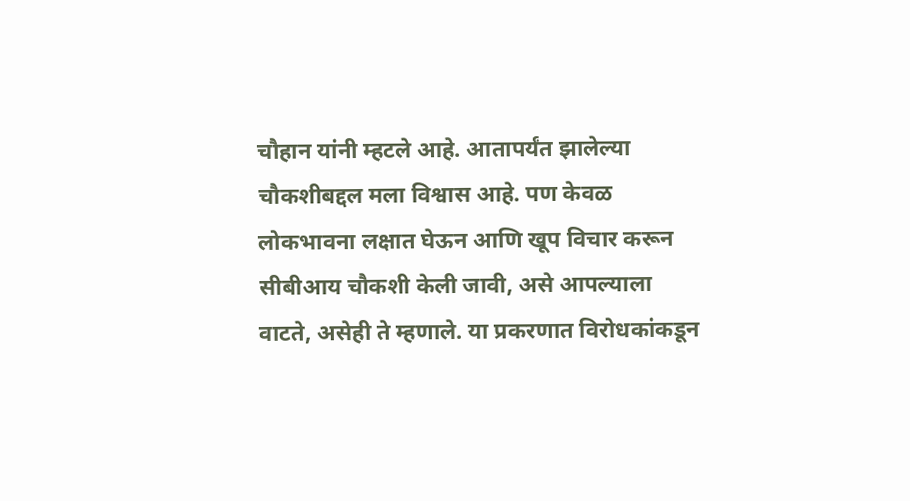चौहान यांनी म्हटले आहे. आतापर्यंत झालेल्या चौकशीबद्दल मला विश्वास आहे. पण केवळ लोकभावना लक्षात घेऊन आणि खूप विचार करून सीबीआय चौकशी केली जावी, असे आपल्याला वाटते, असेही ते म्हणाले. या प्रकरणात विरोधकांकडून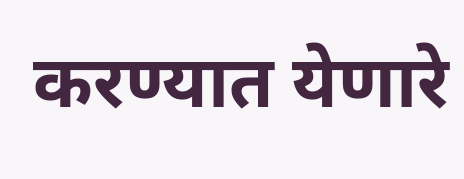करण्यात येणारे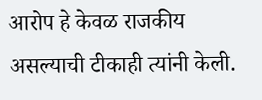आरोप हे केवळ राजकीय असल्याची टीकाही त्यांनी केली.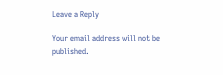Leave a Reply

Your email address will not be published.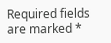Required fields are marked *